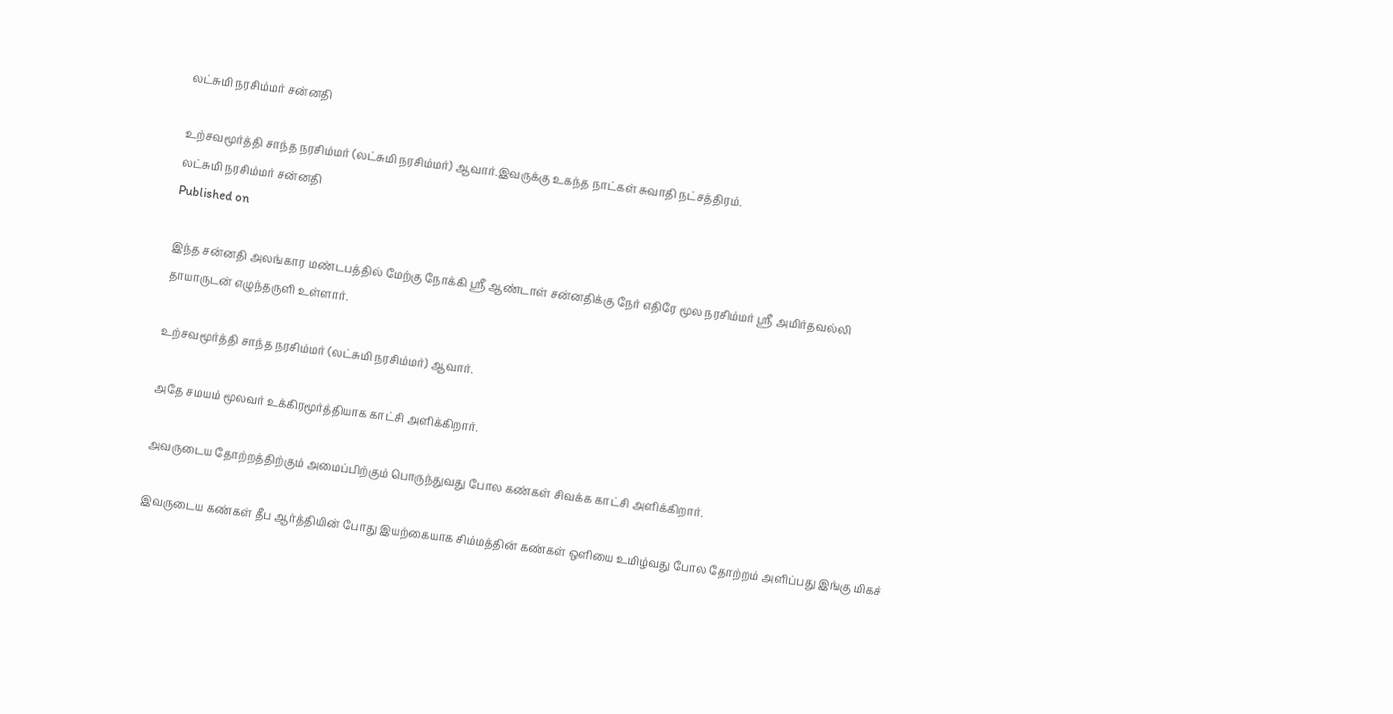லட்சுமி நரசிம்மர் சன்னதி

உற்சவமூர்த்தி சாந்த நரசிம்மர் (லட்சுமி நரசிம்மர்) ஆவார்.இவருக்கு உகந்த நாட்கள் சுவாதி நட்சத்திரம்.
லட்சுமி நரசிம்மர் சன்னதி
Published on

இந்த சன்னதி அலங்கார மண்டபத்தில் மேற்கு நோக்கி ஸ்ரீ ஆண்டாள் சன்னதிக்கு நேர் எதிரே மூல நரசிம்மர் ஸ்ரீ அமிர்தவல்லி தாயாருடன் எழுந்தருளி உள்ளார்.

உற்சவமூர்த்தி சாந்த நரசிம்மர் (லட்சுமி நரசிம்மர்) ஆவார்.

அதே சமயம் மூலவர் உக்கிரமூர்த்தியாக காட்சி அளிக்கிறார்.

அவருடைய தோற்றத்திற்கும் அமைப்பிற்கும் பொருந்துவது போல கண்கள் சிவக்க காட்சி அளிக்கிறார்.

இவருடைய கண்கள் தீப ஆர்த்தியின் போது இயற்கையாக சிம்மத்தின் கண்கள் ஒளியை உமிழ்வது போல தோற்றம் அளிப்பது இங்கு மிகச்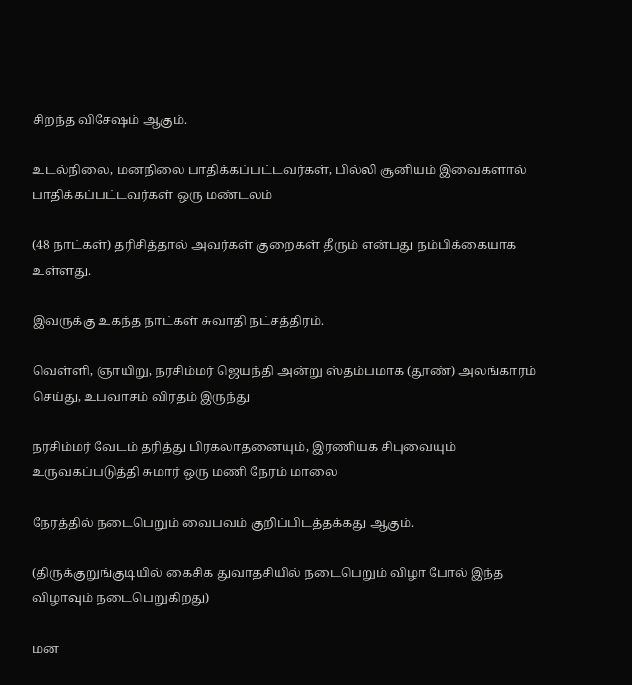சிறந்த விசேஷம் ஆகும்.

உடல்நிலை, மனநிலை பாதிக்கப்பட்டவர்கள், பில்லி சூனியம் இவைகளால் பாதிக்கப்பட்டவர்கள் ஒரு மண்டலம்

(48 நாட்கள்) தரிசித்தால் அவர்கள் குறைகள் தீரும் என்பது நம்பிக்கையாக உள்ளது.

இவருக்கு உகந்த நாட்கள் சுவாதி நட்சத்திரம்.

வெள்ளி, ஞாயிறு, நரசிம்மர் ஜெயந்தி அன்று ஸ்தம்பமாக (தூண்) அலங்காரம் செய்து, உபவாசம் விரதம் இருந்து

நரசிம்மர் வேடம் தரித்து பிரகலாதனையும், இரணியக சிபுவையும் உருவகப்படுத்தி சுமார் ஒரு மணி நேரம் மாலை

நேரத்தில் நடைபெறும் வைபவம் குறிப்பிடத்தக்கது ஆகும்.

(திருக்குறுங்குடியில் கைசிக துவாதசியில் நடைபெறும் விழா போல் இந்த விழாவும் நடைபெறுகிறது)

மன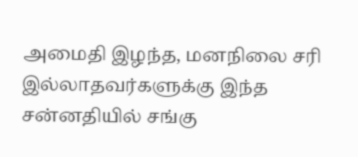அமைதி இழந்த, மனநிலை சரி இல்லாதவர்களுக்கு இந்த சன்னதியில் சங்கு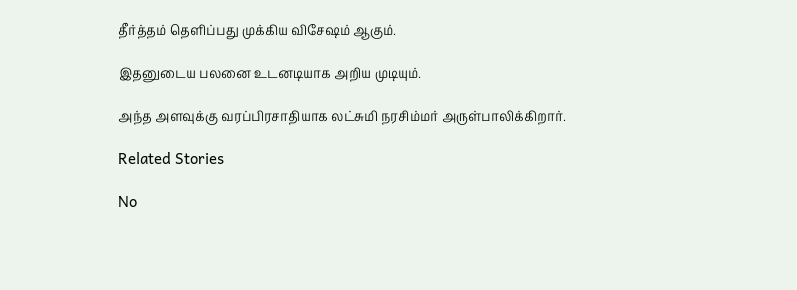தீர்த்தம் தெளிப்பது முக்கிய விசேஷம் ஆகும்.

இதனுடைய பலனை உடனடியாக அறிய முடியும்.

அந்த அளவுக்கு வரப்பிரசாதியாக லட்சுமி நரசிம்மர் அருள்பாலிக்கிறார்.

Related Stories

No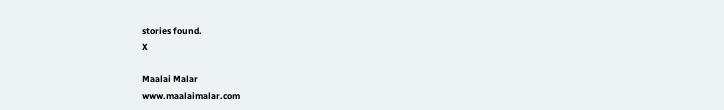stories found.
X

Maalai Malar
www.maalaimalar.com